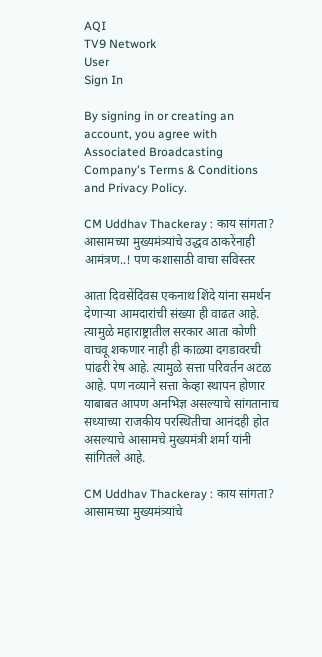AQI
TV9 Network
User
Sign In

By signing in or creating an account, you agree with Associated Broadcasting Company's Terms & Conditions and Privacy Policy.

CM Uddhav Thackeray : काय सांगता? आसामच्या मुख्यमंत्र्यांचे उद्धव ठाकरेंनाही आमंत्रण..! पण कशासाठी वाचा सविस्तर

आता दिवसेंदिवस एकनाथ शिंदे यांना समर्थन देणाऱ्या आमदारांची संख्या ही वाढत आहे. त्यामुळे महाराष्ट्रातील सरकार आता कोणी वाचवू शकणार नाही ही काळ्या दगडावरची पांढरी रेष आहे. त्यामुळे सत्ता परिवर्तन अटळ आहे. पण नव्याने सत्ता केव्हा स्थापन होणार याबाबत आपण अनभिज्ञ असल्याचे सांगतानाच सध्याच्या राजकीय परस्थितीचा आनंदही होत असल्याचे आसामचे मुख्यमंत्री शर्मा यांनी सांगितले आहे.

CM Uddhav Thackeray : काय सांगता? आसामच्या मुख्यमंत्र्यांचे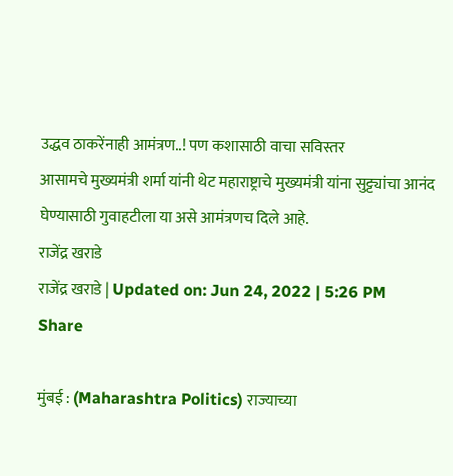उद्धव ठाकरेंनाही आमंत्रण..! पण कशासाठी वाचा सविस्तर
आसामचे मुख्यमंत्री शर्मा यांनी थेट महाराष्ट्राचे मुख्यमंत्री यांना सुट्ट्यांचा आनंद घेण्यासाठी गुवाहटीला या असे आमंत्रणच दिले आहे.
राजेंद्र खराडे
राजेंद्र खराडे | Updated on: Jun 24, 2022 | 5:26 PM
Share

मुंबई : (Maharashtra Politics) राज्याच्या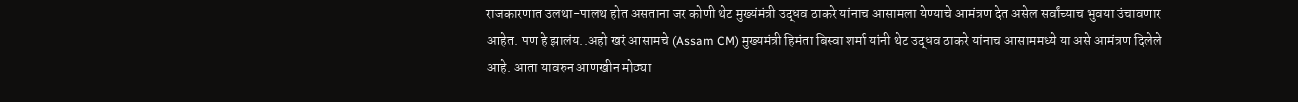राजकारणात उलथा-पालथ होत असताना जर कोणी थेट मुख्यंमंत्री उद्धव ठाकरे यांनाच आसामला येण्याचे आमंत्रण देत असेल सर्वांच्याच भुवया उंचावणार आहेत. पण हे झालंय..अहो खरं आसामचे (Assam CM) मुख्यमंत्री हिमंता बिस्वा शर्मा यांनी थेट उद्धव ठाकरे यांनाच आसाममध्ये या असे आमंत्रण दिलेले आहे. आता यावरुन आणखीन मोठ्या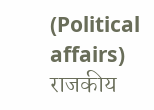(Political affairs) राजकीय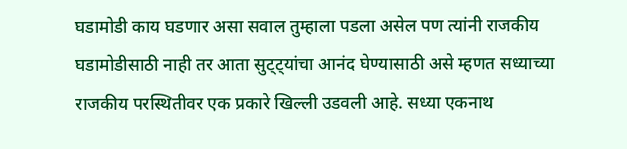घडामोडी काय घडणार असा सवाल तुम्हाला पडला असेल पण त्यांनी राजकीय घडामोडीसाठी नाही तर आता सुट्ट्यांचा आनंद घेण्यासाठी असे म्हणत सध्याच्या राजकीय परस्थितीवर एक प्रकारे खिल्ली उडवली आहे. सध्या एकनाथ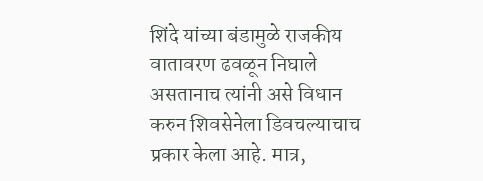शिंदे यांच्या बंडामुळे राजकीय वातावरण ढवळून निघाले असतानाच त्यांनी असे विधान करुन शिवसेनेला डिवचल्याचाच प्रकार केला आहे. मात्र,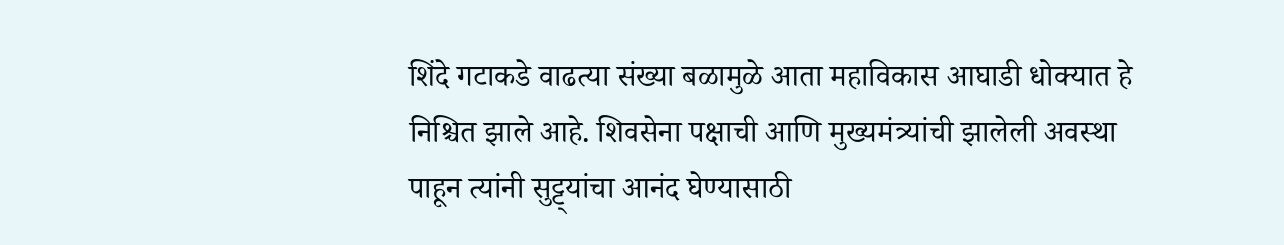शिंदे गटाकडे वाढत्या संख्या बळामुळे आता महाविकास आघाडी धोक्यात हे निश्चित झाले आहे. शिवसेना पक्षाची आणि मुख्यमंत्र्यांची झालेली अवस्था पाहून त्यांनी सुट्ट्यांचा आनंद घेण्यासाठी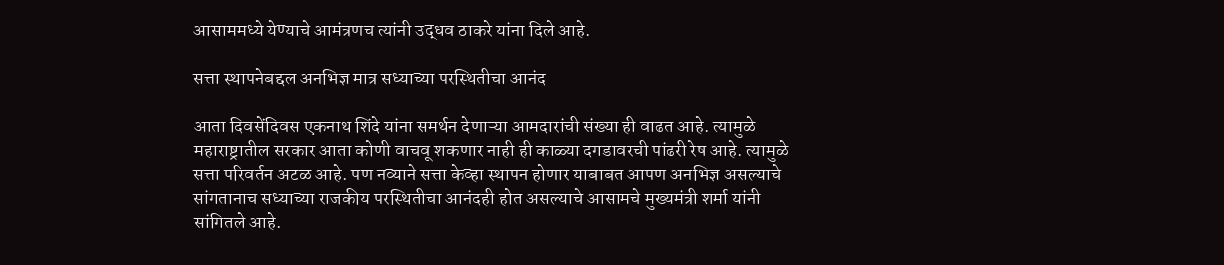आसाममध्ये येण्याचे आमंत्रणच त्यांनी उद्धव ठाकरे यांना दिले आहे.

सत्ता स्थापनेबद्दल अनभिज्ञ मात्र सध्याच्या परस्थितीचा आनंद

आता दिवसेंदिवस एकनाथ शिंदे यांना समर्थन देणाऱ्या आमदारांची संख्या ही वाढत आहे. त्यामुळे महाराष्ट्रातील सरकार आता कोणी वाचवू शकणार नाही ही काळ्या दगडावरची पांढरी रेष आहे. त्यामुळे सत्ता परिवर्तन अटळ आहे. पण नव्याने सत्ता केव्हा स्थापन होणार याबाबत आपण अनभिज्ञ असल्याचे सांगतानाच सध्याच्या राजकीय परस्थितीचा आनंदही होत असल्याचे आसामचे मुख्यमंत्री शर्मा यांनी सांगितले आहे.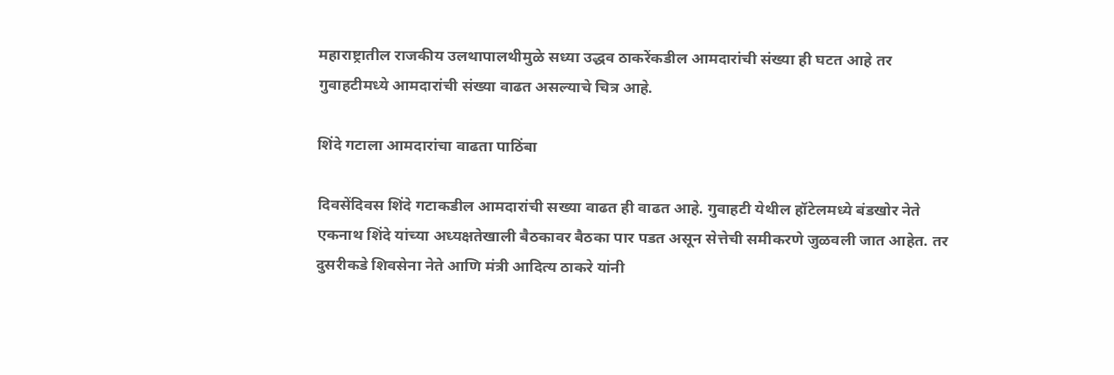महाराष्ट्रातील राजकीय उलथापालथीमुळे सध्या उद्धव ठाकरेंकडील आमदारांची संख्या ही घटत आहे तर गुवाहटीमध्ये आमदारांची संख्या वाढत असल्याचे चित्र आहे.

शिंदे गटाला आमदारांचा वाढता पाठिंबा

दिवसेंदिवस शिंदे गटाकडील आमदारांची सख्या वाढत ही वाढत आहे. गुवाहटी येथील हॉटेलमध्ये बंडखोर नेते एकनाथ शिंदे यांच्या अध्यक्षतेखाली बैठकावर बैठका पार पडत असून सेत्तेची समीकरणे जुळवली जात आहेत. तर दुसरीकडे शिवसेना नेते आणि मंत्री आदित्य ठाकरे यांनी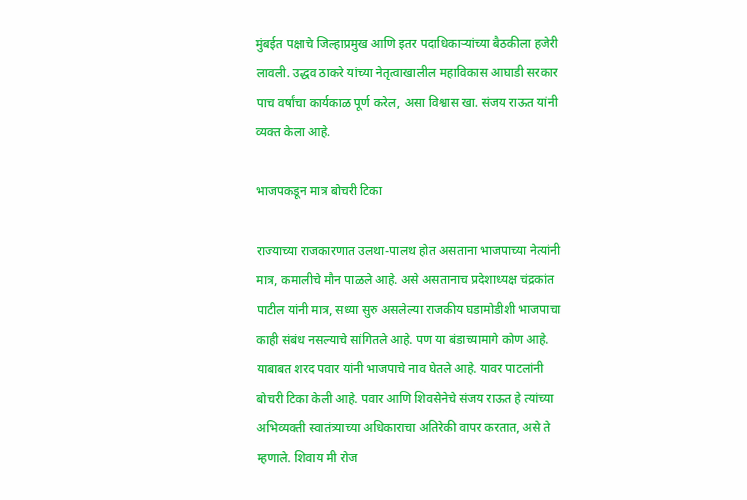मुंबईत पक्षाचे जिल्हाप्रमुख आणि इतर पदाधिकाऱ्यांच्या बैठकीला हजेरी लावली. उद्धव ठाकरे यांच्या नेतृत्वाखालील महाविकास आघाडी सरकार पाच वर्षांचा कार्यकाळ पूर्ण करेल, असा विश्वास खा. संजय राऊत यांनी व्यक्त केला आहे.

भाजपकडून मात्र बोचरी टिका

राज्याच्या राजकारणात उलथा-पालथ होत असताना भाजपाच्या नेत्यांनी मात्र, कमालीचे मौन पाळले आहे. असे असतानाच प्रदेशाध्यक्ष चंद्रकांत पाटील यांनी मात्र, सध्या सुरु असलेल्या राजकीय घडामोडीशी भाजपाचा काही संबंध नसल्याचे सांगितले आहे. पण या बंडाच्यामागे कोण आहे. याबाबत शरद पवार यांनी भाजपाचे नाव घेतले आहे. यावर पाटलांनी बोचरी टिका केली आहे. पवार आणि शिवसेनेचे संजय राऊत हे त्यांच्या अभिव्यक्ती स्वातंत्र्याच्या अधिकाराचा अतिरेकी वापर करतात, असे ते म्हणाले. शिवाय मी रोज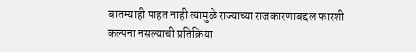बातम्याही पाहत नाही त्यामुळे राज्याच्या राजकारणाबद्दल फारशी कल्पना नसल्याची प्रतिक्रिया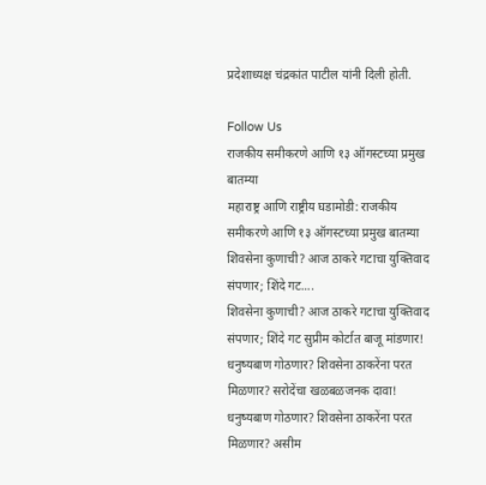प्रदेशाध्यक्ष चंद्रकांत पाटील यांनी दिली होती.

Follow Us
राजकीय समीकरणे आणि १३ ऑगस्टच्या प्रमुख बातम्या
महाराष्ट्र आणि राष्ट्रीय घडामोडी: राजकीय समीकरणे आणि १३ ऑगस्टच्या प्रमुख बातम्या
शिवसेना कुणाची? आज ठाकरे गटाचा युक्तिवाद संपणार; शिंदे गट....
शिवसेना कुणाची? आज ठाकरे गटाचा युक्तिवाद संपणार; शिंदे गट सुप्रीम कोर्टात बाजू मांडणार!
धनुष्यबाण गोठणार? शिवसेना ठाकरेंना परत मिळणार? सरोदेंचा खळबळजनक दावा!
धनुष्यबाण गोठणार? शिवसेना ठाकरेंना परत मिळणार? असीम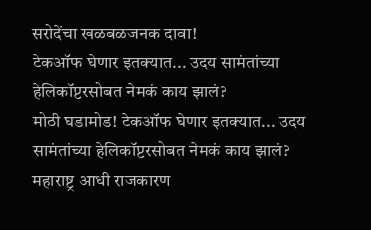सरोदेंचा खळबळजनक दावा!
टेकऑफ घेणार इतक्यात... उदय सामंतांच्या हेलिकॉप्टरसोबत नेमकं काय झालं?
मोठी घडामोड! टेकऑफ घेणार इतक्यात... उदय सामंतांच्या हेलिकॉप्टरसोबत नेमकं काय झालं?
महाराष्ट्र आधी राजकारण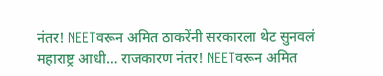नंतर! NEETवरून अमित ठाकरेंनी सरकारला थेट सुनवलं
महाराष्ट्र आधी… राजकारण नंतर! NEETवरून अमित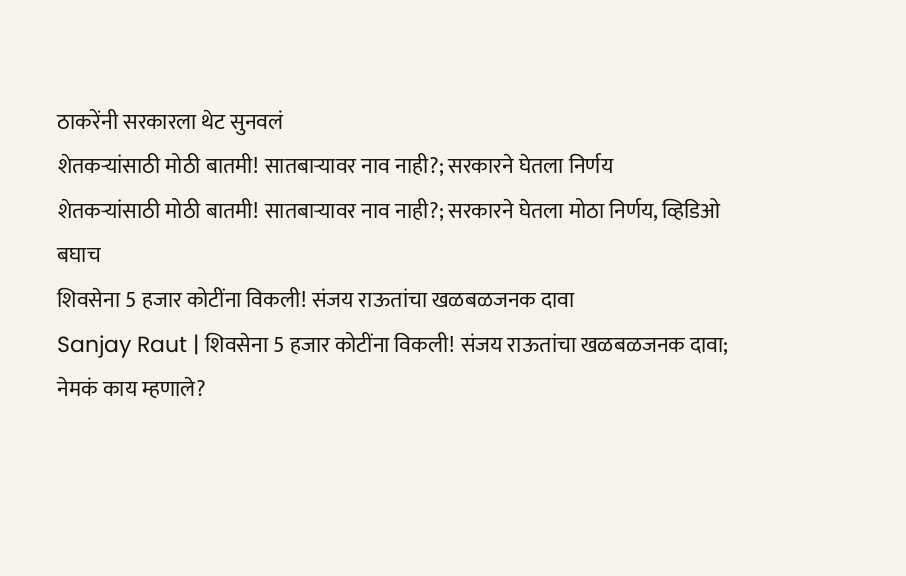ठाकरेंनी सरकारला थेट सुनवलं
शेतकऱ्यांसाठी मोठी बातमी! सातबाऱ्यावर नाव नाही?; सरकारने घेतला निर्णय
शेतकऱ्यांसाठी मोठी बातमी! सातबाऱ्यावर नाव नाही?; सरकारने घेतला मोठा निर्णय, व्हिडिओ बघाच
शिवसेना 5 हजार कोटींना विकली! संजय राऊतांचा खळबळजनक दावा
Sanjay Raut | शिवसेना 5 हजार कोटींना विकली! संजय राऊतांचा खळबळजनक दावा; नेमकं काय म्हणाले?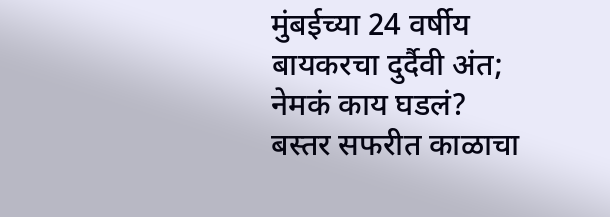मुंबईच्या 24 वर्षीय बायकरचा दुर्दैवी अंत; नेमकं काय घडलं?
बस्तर सफरीत काळाचा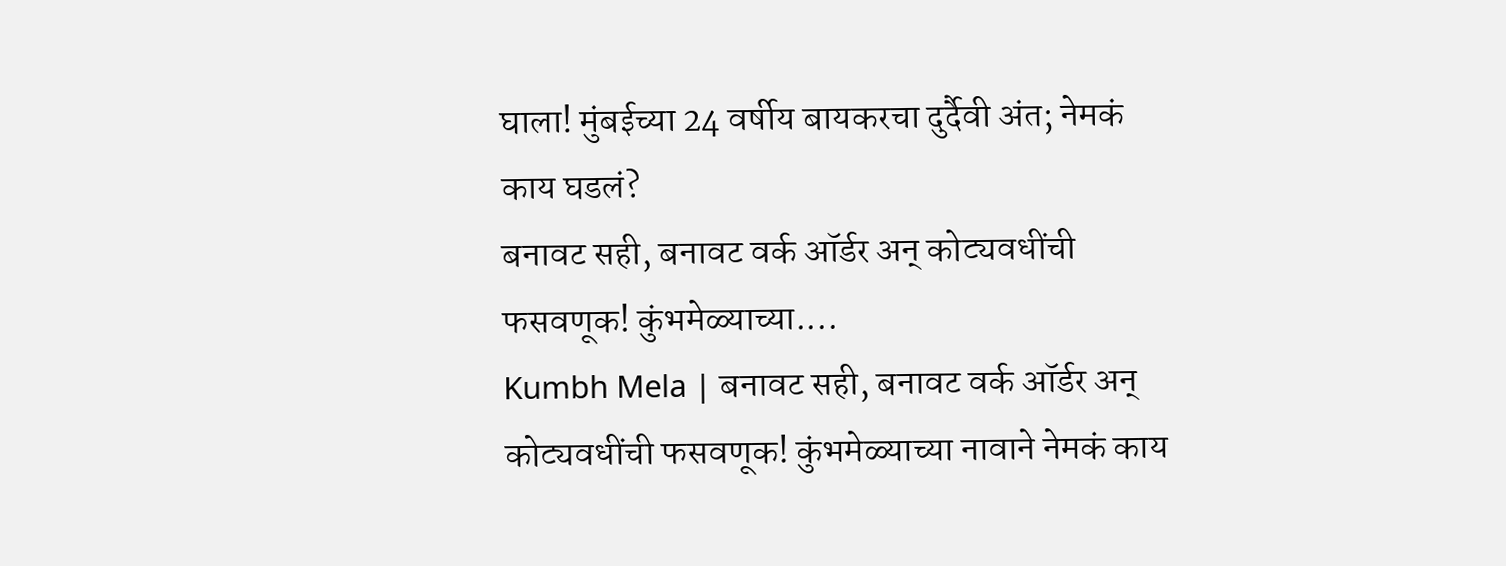घाला! मुंबईच्या 24 वर्षीय बायकरचा दुर्दैवी अंत; नेमकं काय घडलं?
बनावट सही, बनावट वर्क ऑर्डर अन् कोट्यवधींची फसवणूक! कुंभमेळ्याच्या....
Kumbh Mela | बनावट सही, बनावट वर्क ऑर्डर अन् कोट्यवधींची फसवणूक! कुंभमेळ्याच्या नावाने नेमकं काय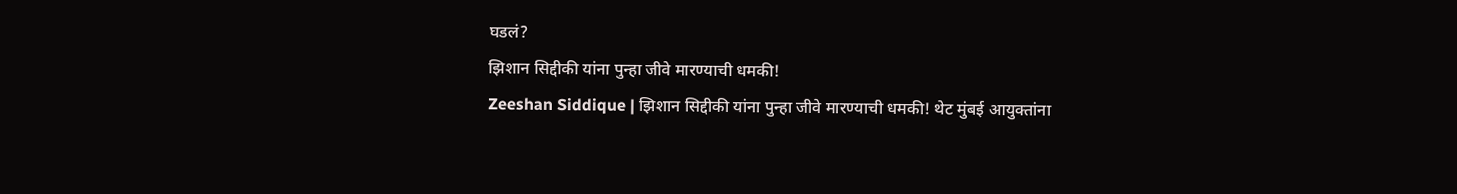घडलं?
झिशान सिद्दीकी यांना पुन्हा जीवे मारण्याची धमकी!
Zeeshan Siddique | झिशान सिद्दीकी यांना पुन्हा जीवे मारण्याची धमकी! थेट मुंबई आयुक्तांना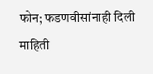फोन; फडणवीसांनाही दिली माहिती